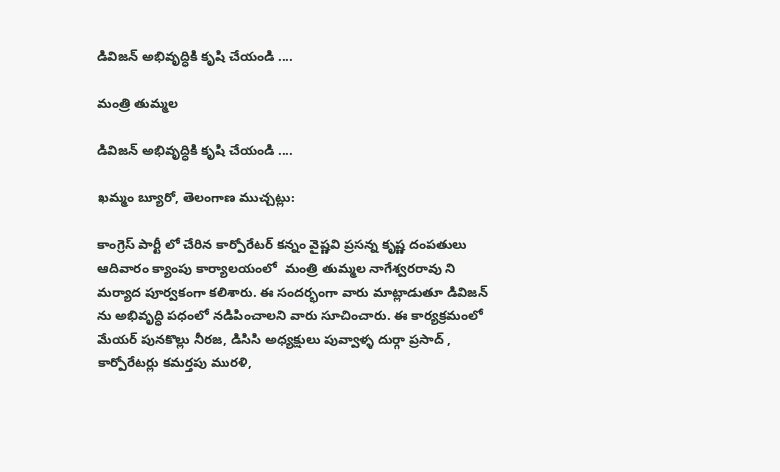డివిజన్ అభివృద్ధికి కృషి చేయండి ....

మంత్రి తుమ్మల

డివిజన్ అభివృద్ధికి కృషి చేయండి ....

ఖమ్మం బ్యూరో, తెలంగాణ ముచ్చట్లు:

కాంగ్రెస్ పార్టీ లో చేరిన కార్పోరేటర్ కన్నం వైష్ణవి ప్రసన్న కృష్ణ దంపతులు ఆదివారం క్యాంపు కార్యాలయంలో  మంత్రి తుమ్మల నాగేశ్వరరావు ని మర్యాద పూర్వకంగా కలిశారు. ఈ సందర్భంగా వారు మాట్లాడుతూ డివిజన్ ను అభివృద్ధి పధంలో నడిపించాలని వారు సూచించారు. ఈ కార్యక్రమంలో మేయర్ పునకొల్లు నీరజ, డిసిసి అధ్యక్షులు పువ్వాళ్ళ దుర్గా ప్రసాద్ , కార్పోరేటర్లు కమర్తపు మురళి,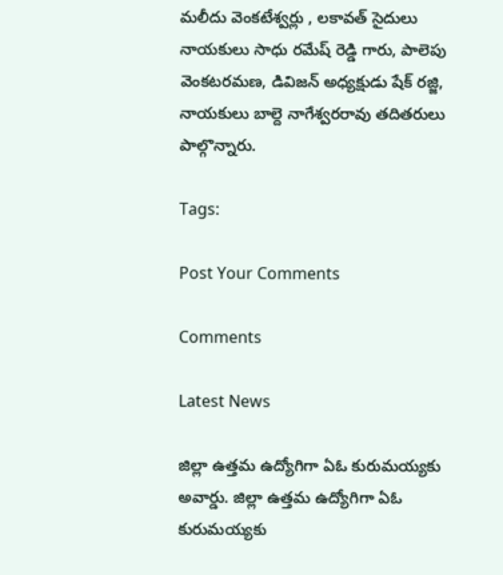మలీదు వెంకటేశ్వర్లు , లకావత్ సైదులు  నాయకులు సాధు రమేష్ రెడ్డి గారు, పాలెపు వెంకటరమణ, డివిజన్ అధ్యక్షుడు షేక్ రజ్జి, నాయకులు బాల్దె నాగేశ్వరరావు తదితరులు పాల్గొన్నారు.

Tags:

Post Your Comments

Comments

Latest News

జిల్లా ఉత్తమ ఉద్యోగిగా ఏఓ కురుమయ్యకు అవార్డు. జిల్లా ఉత్తమ ఉద్యోగిగా ఏఓ కురుమయ్యకు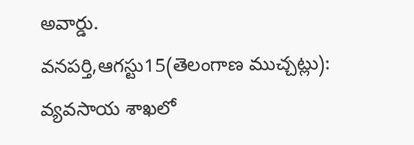అవార్డు.
వనపర్తి,ఆగస్టు15(తెలంగాణ ముచ్చట్లు): వ్యవసాయ శాఖలో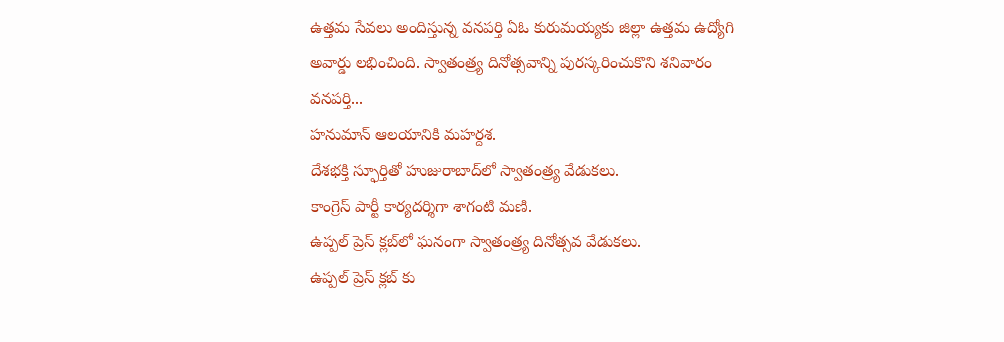ఉత్తమ సేవలు అందిస్తున్న వనపర్తి ఏఓ కురుమయ్యకు జిల్లా ఉత్తమ ఉద్యోగి అవార్డు లభించింది. స్వాతంత్ర్య దినోత్సవాన్ని పురస్కరించుకొని శనివారం వనపర్తి...
హనుమాన్ ఆలయానికి మహర్దశ.
దేశభక్తి స్ఫూర్తితో హుజురాబాద్‌లో స్వాతంత్ర్య వేడుకలు.
కాంగ్రెస్ పార్టీ కార్యదర్శిగా శాగంటి మణి.
ఉప్పల్ ప్రెస్ క్లబ్‌లో ఘనంగా స్వాతంత్ర్య దినోత్సవ వేడుకలు.
ఉప్పల్ ప్రెస్ క్లబ్‌ కు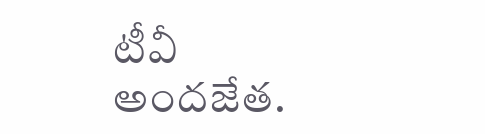టీవీ అందజేత.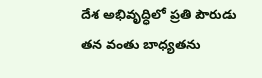దేశ అభివృద్ధిలో ప్రతి పౌరుడు తన వంతు బాధ్యతను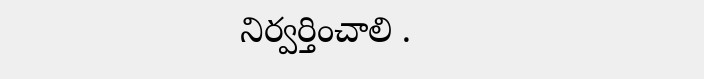నిర్వర్తించాలి .